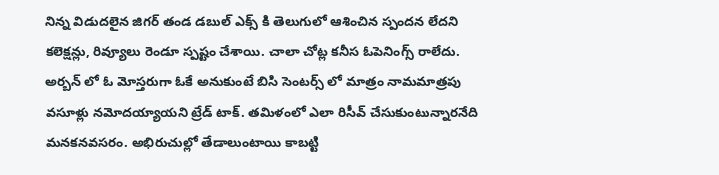నిన్న విడుదలైన జిగర్ తండ డబుల్ ఎక్స్ కి తెలుగులో ఆశించిన స్పందన లేదని కలెక్షన్లు, రివ్యూలు రెండూ స్పష్టం చేశాయి. చాలా చోట్ల కనీస ఓపెనింగ్స్ రాలేదు. అర్బన్ లో ఓ మోస్తరుగా ఓకే అనుకుంటే బిసి సెంటర్స్ లో మాత్రం నామమాత్రపు వసూళ్లు నమోదయ్యాయని ట్రేడ్ టాక్. తమిళంలో ఎలా రిసీవ్ చేసుకుంటున్నారనేది మనకనవసరం. అభిరుచుల్లో తేడాలుంటాయి కాబట్టి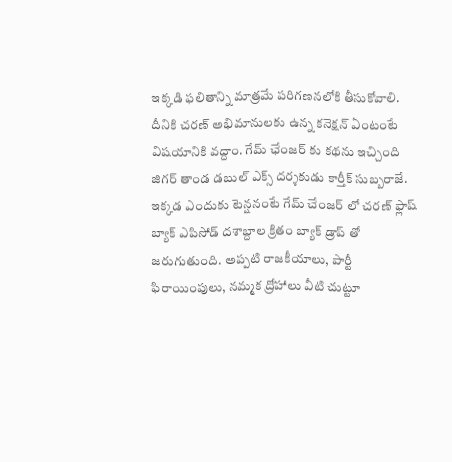ఇక్కడి ఫలితాన్ని మాత్రమే పరిగణనలోకి తీసుకోవాలి. దీనికి చరణ్ అభిమానులకు ఉన్న కనెక్షన్ ఏంటంటే విషయానికి వద్దాం. గేమ్ ఛేంజర్ కు కథను ఇచ్చింది జిగర్ తాండ డబుల్ ఎక్స్ దర్శకుడు కార్తీక్ సుబ్బరాజే.
ఇక్కడ ఎందుకు టెన్షనంటే గేమ్ చేంజర్ లో చరణ్ ఫ్లాష్ బ్యాక్ ఎపిసోడ్ దశాబ్దాల క్రితం బ్యాక్ డ్రాప్ తో జరుగుతుంది. అప్పటి రాజకీయాలు, పార్టీ ఫిరాయింపులు, నమ్మక ద్రోహాలు వీటి చుట్టూ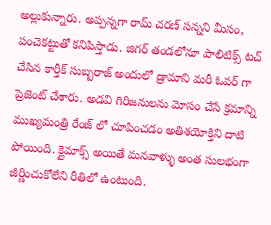అల్లుకున్నారు. అప్పన్నగా రామ్ చరణ్ సన్నని మీసం, పంచెకట్టుతో కనిపిస్తాడు. జిగర్ తండలోనూ పాలిటిక్స్ టచ్ చేసిన కార్తీక్ సుబ్బరాజ్ అందులో డ్రామాని మరీ ఓవర్ గా ప్రెజెంట్ చేశారు. అడవి గిరిజనులను మోసం చేసే క్రమాన్ని ముఖ్యమంత్రి రేంజ్ లో చూపించడం అతిశయోక్తిని దాటి పోయింది. క్లైమాక్స్ అయితే మనవాళ్ళు అంత సులభంగా జీర్ణించుకోలేని రీతిలో ఉంటుంది.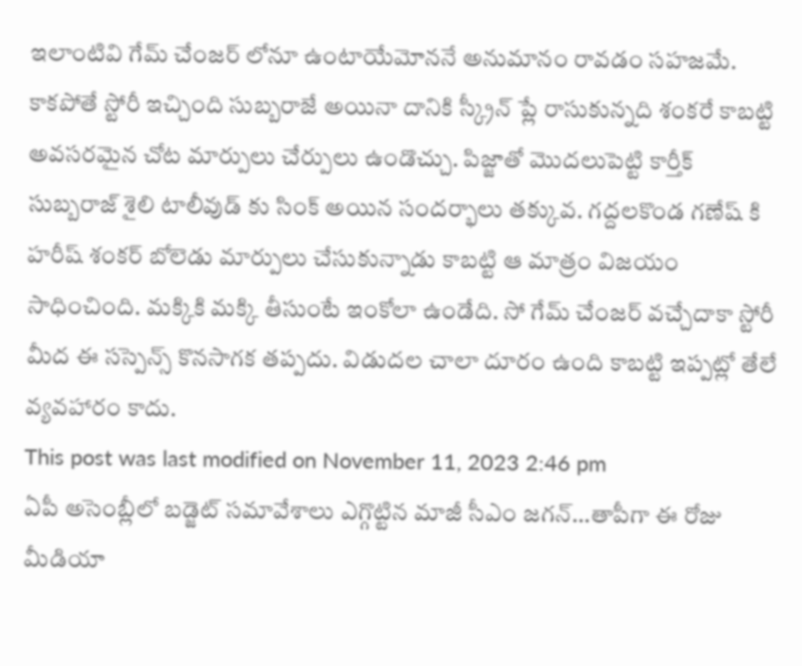ఇలాంటివి గేమ్ చేంజర్ లోనూ ఉంటాయేమోననే అనుమానం రావడం సహజమే. కాకపోతే స్టోరీ ఇచ్చింది సుబ్బరాజే అయినా దానికి స్క్రీన్ ప్లే రాసుకున్నది శంకరే కాబట్టి అవసరమైన చోట మార్పులు చేర్పులు ఉండొచ్చు. పిజ్జాతో మొదలుపెట్టి కార్తీక్ సుబ్బరాజ్ శైలి టాలీవుడ్ కు సింక్ అయిన సందర్భాలు తక్కువ. గద్దలకొండ గణేష్ కి హరీష్ శంకర్ బోలెడు మార్పులు చేసుకున్నాడు కాబట్టి ఆ మాత్రం విజయం సాధించింది. మక్కికి మక్కి తీసుంటే ఇంకోలా ఉండేది. సో గేమ్ చేంజర్ వచ్చేదాకా స్టోరీ మీద ఈ సస్పెన్స్ కొనసాగక తప్పదు. విడుదల చాలా దూరం ఉంది కాబట్టి ఇప్పట్లో తేలే వ్యవహారం కాదు.
This post was last modified on November 11, 2023 2:46 pm
ఏపీ అసెంబ్లీలో బడ్జెట్ సమావేశాలు ఎగ్గొట్టిన మాజీ సీఎం జగన్…తాపీగా ఈ రోజు మీడియా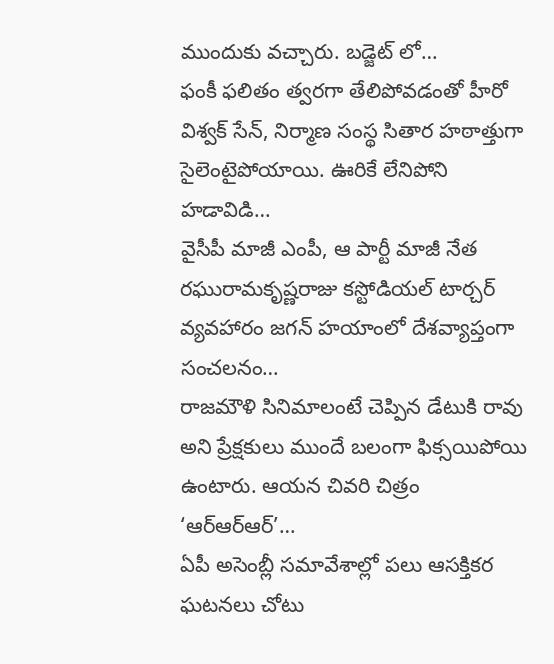ముందుకు వచ్చారు. బడ్జెట్ లో…
ఫంకీ ఫలితం త్వరగా తేలిపోవడంతో హీరో విశ్వక్ సేన్, నిర్మాణ సంస్థ సితార హఠాత్తుగా సైలెంటైపోయాయి. ఊరికే లేనిపోని హడావిడి…
వైసీపీ మాజీ ఎంపీ, ఆ పార్టీ మాజీ నేత రఘురామకృష్ణరాజు కస్టోడియల్ టార్చర్ వ్యవహారం జగన్ హయాంలో దేశవ్యాప్తంగా సంచలనం…
రాజమౌళి సినిమాలంటే చెప్పిన డేటుకి రావు అని ప్రేక్షకులు ముందే బలంగా ఫిక్సయిపోయి ఉంటారు. ఆయన చివరి చిత్రం ‘ఆర్ఆర్ఆర్’…
ఏపీ అసెంబ్లీ సమావేశాల్లో పలు ఆసక్తికర ఘటనలు చోటు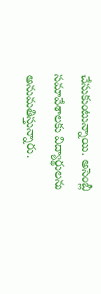చేసుకుంటున్నాయి. అసెంబ్లీ సమావేశాలకు విద్యార్థులను అనుమతిస్తున్నారు.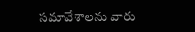సమావేశాలను వారు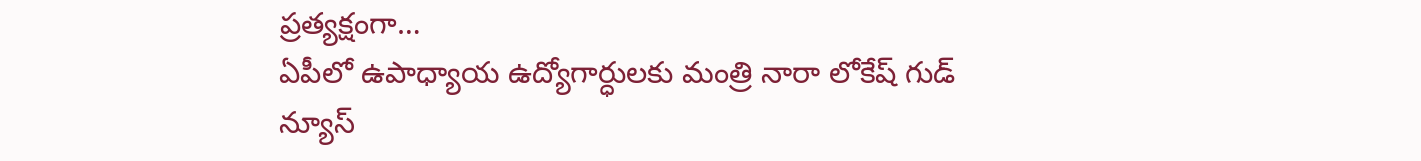ప్రత్యక్షంగా…
ఏపీలో ఉపాధ్యాయ ఉద్యోగార్ధులకు మంత్రి నారా లోకేష్ గుడ్ న్యూస్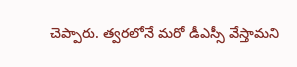చెప్పారు. త్వరలోనే మరో డీఎస్సీ వేస్తామని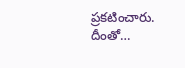ప్రకటించారు. దీంతో…